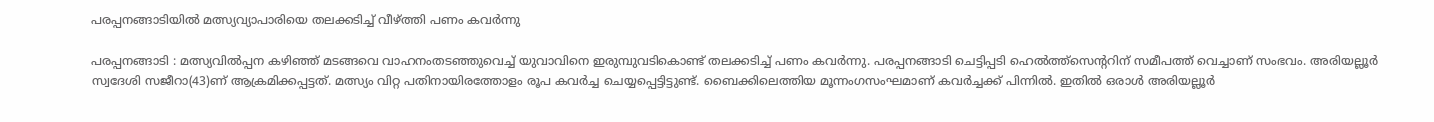പരപ്പനങ്ങാടിയില്‍ മത്സ്യവ്യാപാരിയെ തലക്കടിച്ച് വീഴ്ത്തി പണം കവര്‍ന്നു

പരപ്പനങ്ങാടി : മത്സ്യവില്‍പ്പന കഴിഞ്ഞ് മടങ്ങവെ വാഹനംതടഞ്ഞുവെച്ച് യുവാവിനെ ഇരുമ്പുവടികൊണ്ട് തലക്കടിച്ച് പണം കവര്‍ന്നു. പരപ്പനങ്ങാടി ചെട്ടിപ്പടി ഹെല്‍ത്ത്‌സെന്ററിന് സമീപത്ത് വെച്ചാണ് സംഭവം. അരിയല്ലൂര്‍ സ്വദേശി സജീറാ(43)ണ് ആക്രമിക്കപ്പട്ടത്. മത്സ്യം വിറ്റ പതിനായിരത്തോളം രൂപ കവര്‍ച്ച ചെയ്യപ്പെട്ടിട്ടുണ്ട്. ബൈക്കിലെത്തിയ മൂന്നംഗസംഘമാണ് കവര്‍ച്ചക്ക് പിന്നില്‍. ഇതില്‍ ഒരാള്‍ അരിയല്ലൂര്‍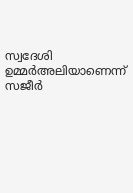സ്വദേശി ഉമ്മര്‍അലിയാണെന്ന് സജീര്‍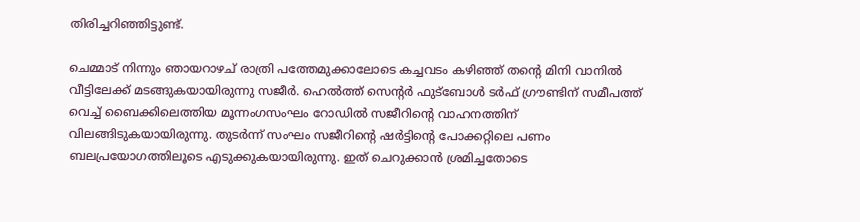തിരിച്ചറിഞ്ഞിട്ടുണ്ട്.

ചെമ്മാട് നിന്നും ഞായറാഴച് രാത്രി പത്തേമുക്കാലോടെ കച്ചവടം കഴിഞ്ഞ് തന്റെ മിനി വാനില്‍ വീട്ടിലേക്ക് മടങ്ങുകയായിരുന്നു സജീര്‍. ഹെല്‍ത്ത് സെന്റര്‍ ഫുട്‌ബോള്‍ ടര്‍ഫ് ഗ്രൗണ്ടിന് സമീപത്ത് വെച്ച് ബൈക്കിലെത്തിയ മൂന്നംഗസംഘം റോഡില്‍ സജീറിന്റെ വാഹനത്തിന് വിലങ്ങിടുകയായിരുന്നു. തുടര്‍ന്ന് സംഘം സജീറിന്റെ ഷര്‍ട്ടിന്റെ പോക്കറ്റിലെ പണം ബലപ്രയോഗത്തിലൂടെ എടുക്കുകയായിരുന്നു. ഇത് ചെറുക്കാന്‍ ശ്രമിച്ചതോടെ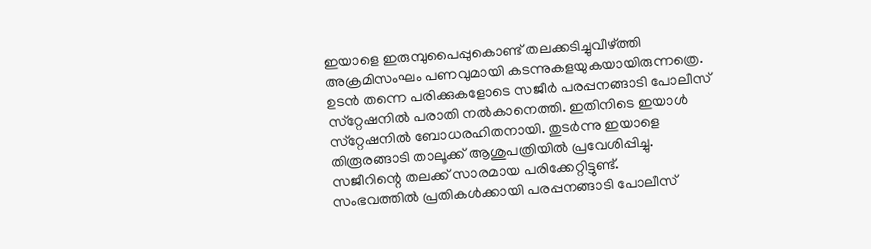ഇയാളെ ഇരുമ്പുപൈപ്പുകൊണ്ട് തലക്കടിച്ചുവീഴ്ത്തി അക്രമിസംഘം പണവുമായി കടന്നുകളയുകയായിരുന്നത്രെ. ഉടന്‍ തന്നെ പരിക്കുകളോടെ സജീര്‍ പരപ്പനങ്ങാടി പോലീസ് സ്‌റ്റേഷനില്‍ പരാതി നല്‍കാനെത്തി. ഇതിനിടെ ഇയാള്‍ സ്‌റ്റേഷനില്‍ ബോധരഹിതനായി. തുടര്‍ന്നു ഇയാളെ തിരൂരങ്ങാടി താലൂക്ക് ആശുപത്രിയില്‍ പ്രവേശിപ്പിച്ചു. സജീറിന്റെ തലക്ക് സാരമായ പരിക്കേറ്റിട്ടുണ്ട്.
സംഭവത്തില്‍ പ്രതികള്‍ക്കായി പരപ്പനങ്ങാടി പോലീസ്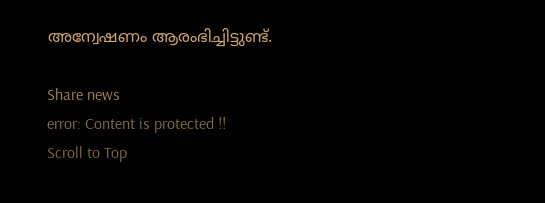അന്വേഷണം ആരംഭിച്ചിട്ടുണ്ട്.

Share news
error: Content is protected !!
Scroll to Top